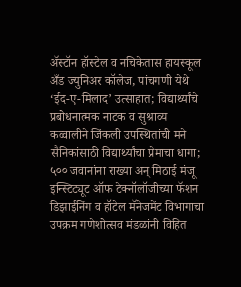अ‍ॅस्टॉन हॉस्टेल व नचिकेतास हायस्कूल अँड ज्युनिअर कॉलेज, पांचगणी येथे ‘ईद-ए-मिलाद’ उत्साहात; विद्यार्थ्यांचे प्रबोधनात्मक नाटक व सुश्राव्य कव्वालीने जिंकली उपस्थितांची मने सैनिकांसाठी विद्यार्थ्यांचा प्रेमाचा धागा; ५०० जवानांना राख्या अन् मिठाई मंजू इन्स्टिट्यूट ऑफ टेक्नॉलॉजीच्या फॅशन डिझाईनिंग व हॉटेल मॅनेजमेंट विभागाचा उपक्रम गणेशोत्सव मंडळांनी विहित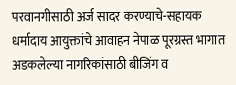परवानगीसाठी अर्ज सादर करण्याचे-सहायक धर्मादाय आयुक्तांचे आवाहन नेपाळ पूरग्रस्त भागात अडकलेल्या नागरिकांसाठी बीजिंग व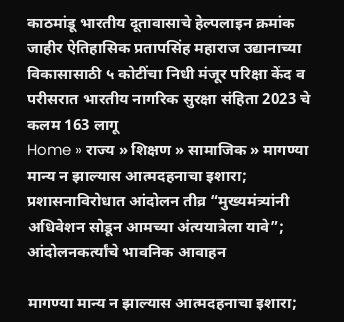काठमांडू भारतीय दूतावासाचे हेल्पलाइन क्रमांक जाहीर ऐतिहासिक प्रतापसिंह महाराज उद्यानाच्या विकासासाठी ५ कोटींचा निधी मंजूर परिक्षा केंद व परीसरात भारतीय नागरिक सुरक्षा संहिता 2023 चे कलम 163 लागू
Home » राज्य » शिक्षण » सामाजिक » मागण्या मान्य न झाल्यास आत्मदहनाचा इशारा; प्रशासनाविरोधात आंदोलन तीव्र “मुख्यमंत्र्यांनी अधिवेशन सोडून आमच्या अंत्ययात्रेला यावे”; आंदोलनकर्त्यांचे भावनिक आवाहन

मागण्या मान्य न झाल्यास आत्मदहनाचा इशारा;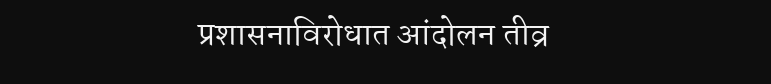प्रशासनाविरोधात आंदोलन तीव्र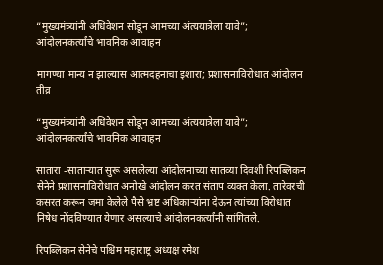“मुख्यमंत्र्यांनी अधिवेशन सोडून आमच्या अंत्ययात्रेला यावे”; आंदोलनकर्त्यांचे भावनिक आवाहन

मागण्या मान्य न झाल्यास आत्मदहनाचा इशारा; प्रशासनाविरोधात आंदोलन तीव्र

“मुख्यमंत्र्यांनी अधिवेशन सोडून आमच्या अंत्ययात्रेला यावे”; आंदोलनकर्त्यांचे भावनिक आवाहन

सातारा -साताऱ्यात सुरू असलेल्या आंदोलनाच्या सातव्या दिवशी रिपब्लिकन सेनेने प्रशासनाविरोधात अनोखे आंदोलन करत संताप व्यक्त केला. तारेवरची कसरत करून जमा केलेले पैसे भ्रष्ट अधिकाऱ्यांना देऊन त्यांच्या विरोधात निषेध नोंदविण्यात येणार असल्याचे आंदोलनकर्त्यांनी सांगितले.

रिपब्लिकन सेनेचे पश्चिम महाराष्ट्र अध्यक्ष रमेश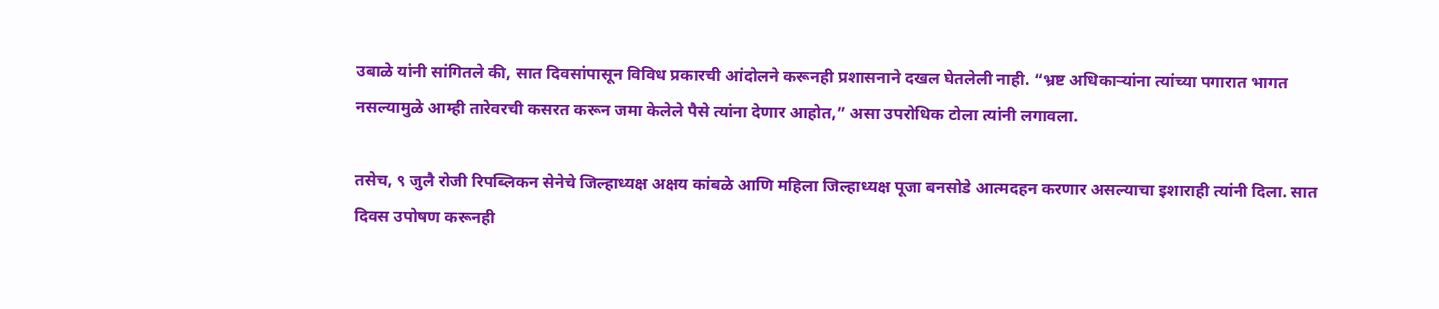उबाळे यांनी सांगितले की, सात दिवसांपासून विविध प्रकारची आंदोलने करूनही प्रशासनाने दखल घेतलेली नाही. “भ्रष्ट अधिकाऱ्यांना त्यांच्या पगारात भागत नसल्यामुळे आम्ही तारेवरची कसरत करून जमा केलेले पैसे त्यांना देणार आहोत,” असा उपरोधिक टोला त्यांनी लगावला.

तसेच, ९ जुलै रोजी रिपब्लिकन सेनेचे जिल्हाध्यक्ष अक्षय कांबळे आणि महिला जिल्हाध्यक्ष पूजा बनसोडे आत्मदहन करणार असल्याचा इशाराही त्यांनी दिला. सात दिवस उपोषण करूनही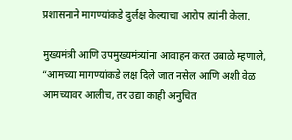प्रशासनाने मागण्यांकडे दुर्लक्ष केल्याचा आरोप त्यांनी केला.

मुख्यमंत्री आणि उपमुख्यमंत्र्यांना आवाहन करत उबाळे म्हणाले, “आमच्या मागण्यांकडे लक्ष दिले जात नसेल आणि अशी वेळ आमच्यावर आलीच, तर उद्या काही अनुचित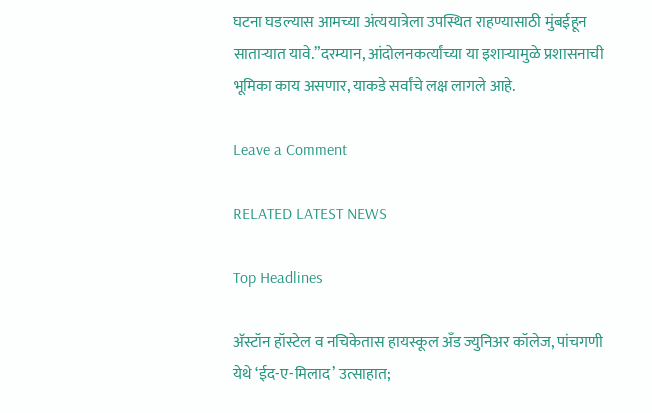घटना घडल्यास आमच्या अंत्ययात्रेला उपस्थित राहण्यासाठी मुंबईहून साताऱ्यात यावे.”दरम्यान, आंदोलनकर्त्यांच्या या इशाऱ्यामुळे प्रशासनाची भूमिका काय असणार, याकडे सर्वांचे लक्ष लागले आहे.

Leave a Comment

RELATED LATEST NEWS

Top Headlines

अ‍ॅस्टॉन हॉस्टेल व नचिकेतास हायस्कूल अँड ज्युनिअर कॉलेज, पांचगणी येथे ‘ईद-ए-मिलाद’ उत्साहात;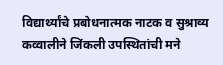विद्यार्थ्यांचे प्रबोधनात्मक नाटक व सुश्राव्य कव्वालीने जिंकली उपस्थितांची मने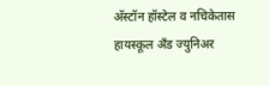अ‍ॅस्टॉन हॉस्टेल व नचिकेतास हायस्कूल अँड ज्युनिअर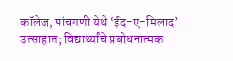कॉलेज, पांचगणी येथे ‘ईद-ए-मिलाद’ उत्साहात; विद्यार्थ्यांचे प्रबोधनात्मक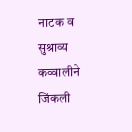नाटक व सुश्राव्य कव्वालीने जिंकली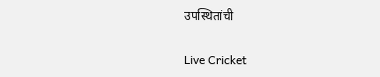उपस्थितांची

Live Cricket